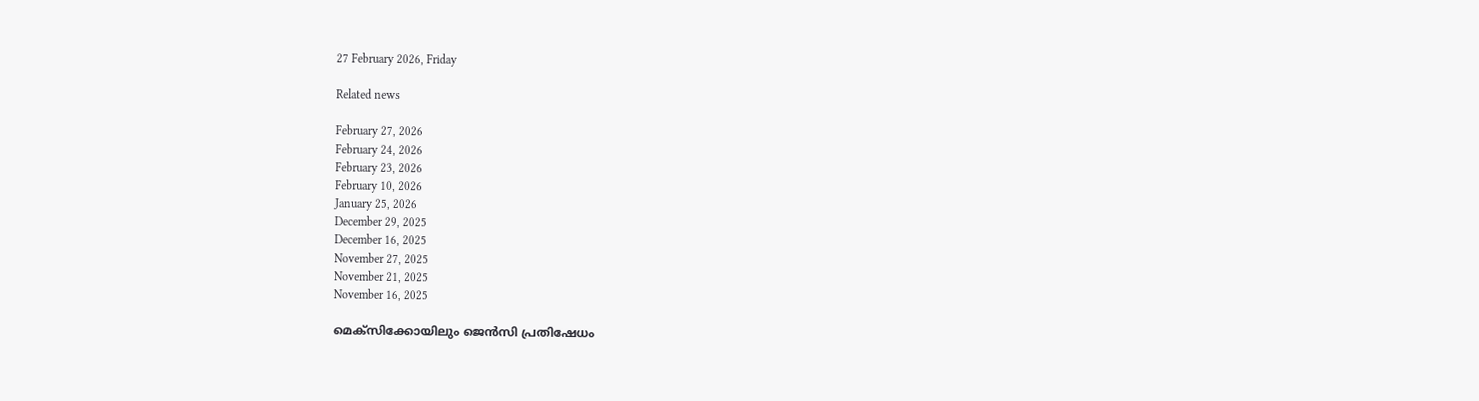27 February 2026, Friday

Related news

February 27, 2026
February 24, 2026
February 23, 2026
February 10, 2026
January 25, 2026
December 29, 2025
December 16, 2025
November 27, 2025
November 21, 2025
November 16, 2025

മെക്സിക്കോയിലും ജെന്‍സി പ്രതിഷേധം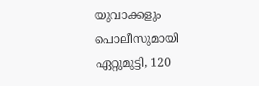യുവാക്കളും പൊലീസുമായി ഏറ്റുമുട്ടി, 120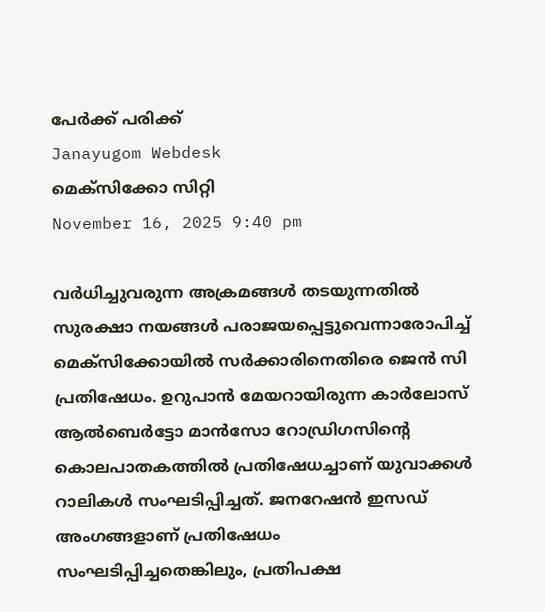പേര്‍ക്ക് പരിക്ക്
Janayugom Webdesk
മെക്സിക്കോ സിറ്റി
November 16, 2025 9:40 pm

വര്‍ധിച്ചുവരുന്ന അക്രമങ്ങള്‍ തടയുന്നതില്‍ സുരക്ഷാ നയങ്ങള്‍ പരാജയപ്പെട്ടുവെന്നാരോപിച്ച് മെക്സിക്കോയില്‍ സര്‍ക്കാരിനെതിരെ ജെന്‍ സി പ്രതിഷേധം. ഉറുപാൻ മേയറായിരുന്ന കാർലോസ് ആൽബെർട്ടോ മാൻസോ റോഡ്രിഗസിന്റെ കൊലപാതകത്തില്‍ പ്രതിഷേധച്ചാണ് യുവാക്കള്‍ റാലികള്‍ സംഘടിപ്പിച്ചത്. ജനറേഷൻ ഇസഡ് അംഗങ്ങളാണ് പ്രതിഷേധം സംഘടിപ്പിച്ചതെങ്കിലും, പ്രതിപക്ഷ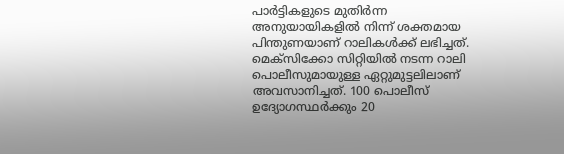പാർട്ടികളുടെ മുതിര്‍ന്ന അനുയായികളിൽ നിന്ന് ശക്തമായ പിന്തുണയാണ് റാലികള്‍ക്ക് ലഭിച്ചത്.
മെക്സിക്കോ സിറ്റിയില്‍ നടന്ന റാലി പൊലീസുമായുള്ള ഏറ്റുമുട്ടലിലാണ് അവസാനിച്ചത്. 100 പൊലീസ് ഉദ്യോഗസ്ഥര്‍ക്കും 20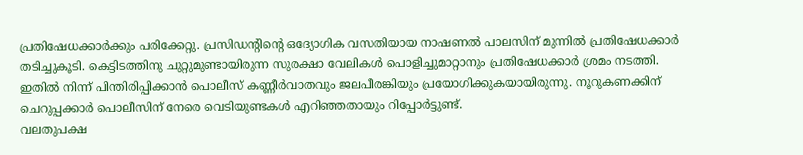പ്രതിഷേധക്കാര്‍ക്കും പരിക്കേറ്റു. പ്രസിഡന്റിന്റെ ഒദ്യോഗിക വസതിയായ നാഷണൽ പാലസിന് മുന്നിൽ പ്രതിഷേധക്കാർ തടിച്ചുകൂടി. കെട്ടിടത്തിനു ചുറ്റുമുണ്ടായിരുന്ന സുരക്ഷാ വേലികള്‍ പൊളിച്ചുമാറ്റാനും പ്രതിഷേധക്കാര്‍ ശ്രമം നടത്തി. ഇതില്‍ നിന്ന് പിന്തിരിപ്പിക്കാന്‍ പൊലീസ് കണ്ണീര്‍വാതവും ജലപീരങ്കിയും പ്രയോഗിക്കുകയായിരുന്നു. നൂറുകണക്കിന് ചെറുപ്പക്കാർ പൊലീസിന് നേരെ വെടിയുണ്ടകൾ എറിഞ്ഞതായും റിപ്പോര്‍ട്ടുണ്ട്.
വലതുപക്ഷ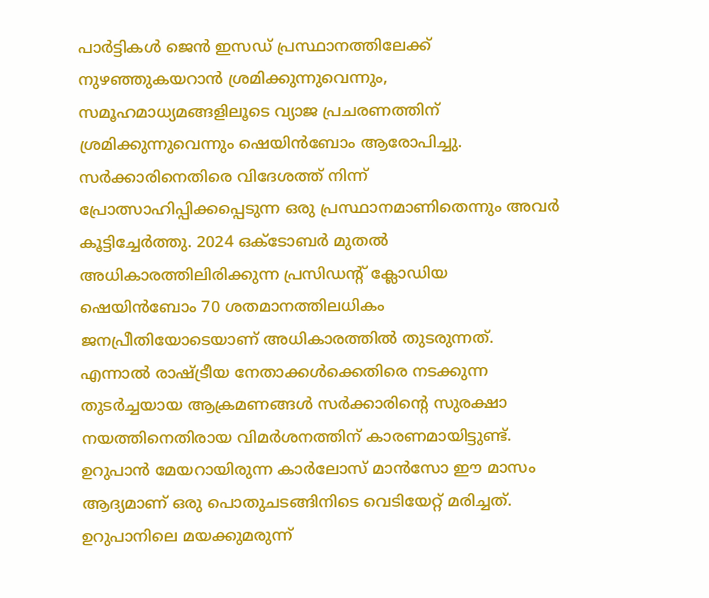പാർട്ടികൾ ജെൻ ഇസഡ് പ്രസ്ഥാനത്തിലേക്ക് നുഴഞ്ഞുകയറാൻ ശ്രമിക്കുന്നുവെന്നും, സമൂഹമാധ്യമങ്ങളിലൂടെ വ്യാജ പ്രചരണത്തിന് ശ്രമിക്കുന്നുവെന്നും ഷെയിന്‍ബോം ആരോപിച്ചു. സർക്കാരിനെതിരെ വിദേശത്ത് നിന്ന് പ്രോത്സാഹിപ്പിക്കപ്പെടുന്ന ഒരു പ്രസ്ഥാനമാണിതെന്നും അവര്‍ കൂട്ടിച്ചേര്‍ത്തു. 2024 ഒക്ടോബർ മുതൽ അധികാരത്തിലിരിക്കുന്ന പ്രസിഡന്റ് ക്ലോഡിയ ഷെയിൻബോം 70 ശതമാനത്തിലധികം ജനപ്രീതിയോടെയാണ് അധികാരത്തില്‍ തുടരുന്നത്. എന്നാല്‍ രാഷ്ട്രീയ നേതാക്കള്‍ക്കെതിരെ നടക്കുന്ന തുടര്‍ച്ചയായ ആക്രമണങ്ങള്‍ സര്‍ക്കാരിന്റെ സുരക്ഷാ നയത്തിനെതിരായ വിമര്‍ശനത്തിന് കാരണമായിട്ടുണ്ട്. ഉറുപാന്‍ മേയറായിരുന്ന കാര്‍ലോസ് മാന്‍സോ ഈ മാസം ആദ്യമാണ് ഒരു പൊതുചടങ്ങിനിടെ വെടിയേറ്റ് മരിച്ചത്. ഉറുപാനിലെ മയക്കുമരുന്ന്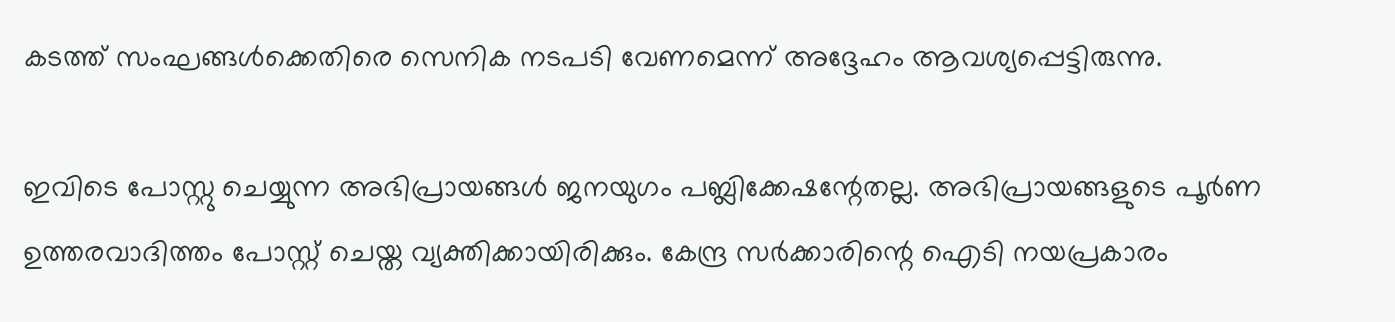കടത്ത് സംഘങ്ങള്‍ക്കെതിരെ സെനിക നടപടി വേണമെന്ന് അദ്ദേഹം ആവശ്യപ്പെട്ടിരുന്നു.

ഇവിടെ പോസ്റ്റു ചെയ്യുന്ന അഭിപ്രായങ്ങള്‍ ജനയുഗം പബ്ലിക്കേഷന്റേതല്ല. അഭിപ്രായങ്ങളുടെ പൂര്‍ണ ഉത്തരവാദിത്തം പോസ്റ്റ് ചെയ്ത വ്യക്തിക്കായിരിക്കും. കേന്ദ്ര സര്‍ക്കാരിന്റെ ഐടി നയപ്രകാരം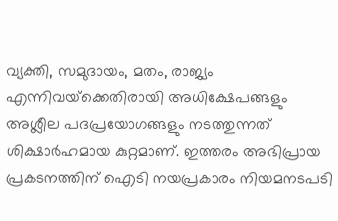വ്യക്തി, സമുദായം, മതം, രാജ്യം എന്നിവയ്‌ക്കെതിരായി അധിക്ഷേപങ്ങളും അശ്ലീല പദപ്രയോഗങ്ങളും നടത്തുന്നത് ശിക്ഷാര്‍ഹമായ കുറ്റമാണ്. ഇത്തരം അഭിപ്രായ പ്രകടനത്തിന് ഐടി നയപ്രകാരം നിയമനടപടി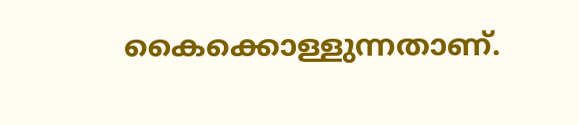കൈക്കൊള്ളുന്നതാണ്.